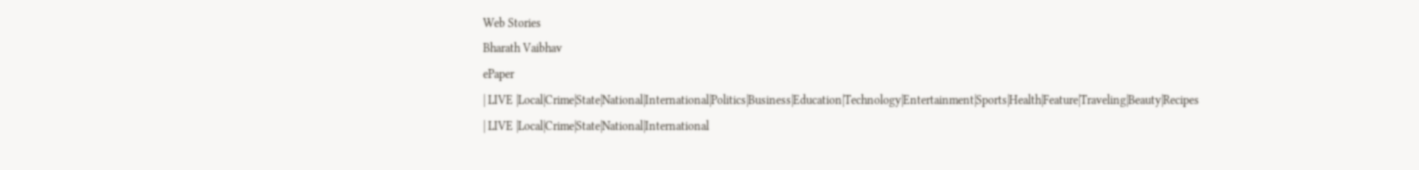Web Stories
Bharath Vaibhav
ePaper
| LIVE |Local|Crime|State|National|International|Politics|Business|Education|Technology|Entertainment|Sports|Health|Feature|Traveling|Beauty|Recipes
| LIVE |Local|Crime|State|National|International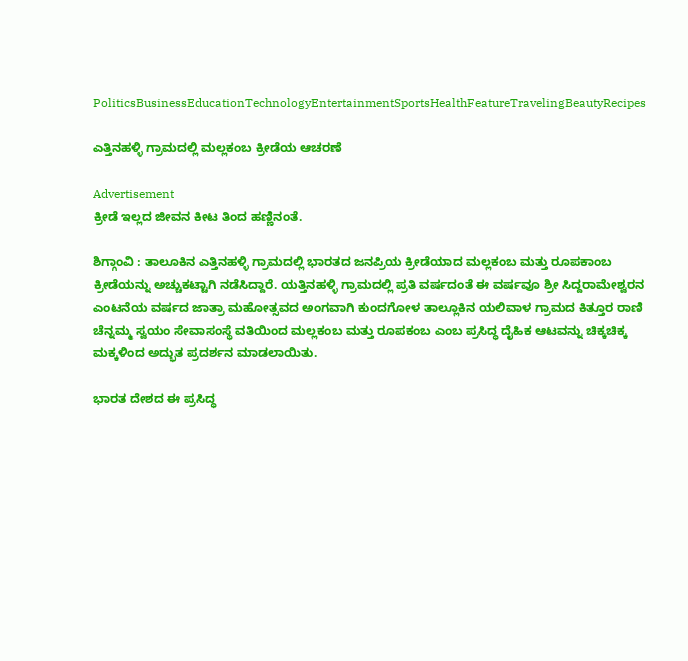PoliticsBusinessEducationTechnologyEntertainmentSportsHealthFeatureTravelingBeautyRecipes

ಎತ್ತಿನಹಳ್ಳಿ ಗ್ರಾಮದಲ್ಲಿ ಮಲ್ಲಕಂಬ ಕ್ರೀಡೆಯ ಆಚರಣೆ

Advertisement
ಕ್ರೀಡೆ ಇಲ್ಲದ ಜೀವನ ಕೀಟ ತಿಂದ ಹಣ್ಣಿನಂತೆ.

ಶಿಗ್ಗಾಂವಿ : ತಾಲೂಕಿನ ಎತ್ತಿನಹಳ್ಳಿ ಗ್ರಾಮದಲ್ಲಿ ಭಾರತದ ಜನಪ್ರಿಯ ಕ್ರೀಡೆಯಾದ ಮಲ್ಲಕಂಬ ಮತ್ತು ರೂಪಕಾಂಬ ಕ್ರೀಡೆಯನ್ನು ಅಚ್ಚುಕಟ್ಟಾಗಿ ನಡೆಸಿದ್ದಾರೆ. ಯತ್ತಿನಹಳ್ಳಿ ಗ್ರಾಮದಲ್ಲಿ ಪ್ರತಿ ವರ್ಷದಂತೆ ಈ ವರ್ಷವೂ ಶ್ರೀ ಸಿದ್ದರಾಮೇಶ್ವರನ ಎಂಟನೆಯ ವರ್ಷದ ಜಾತ್ರಾ ಮಹೋತ್ಸವದ ಅಂಗವಾಗಿ ಕುಂದಗೋಳ ತಾಲ್ಲೂಕಿನ ಯಲಿವಾಳ ಗ್ರಾಮದ ಕಿತ್ತೂರ ರಾಣಿ ಚೆನ್ನಮ್ಮ ಸ್ವಯಂ ಸೇವಾಸಂಸ್ಥೆ ವತಿಯಿಂದ ಮಲ್ಲಕಂಬ ಮತ್ತು ರೂಪಕಂಬ ಎಂಬ ಪ್ರಸಿದ್ಧ ದೈಹಿಕ ಆಟವನ್ನು ಚಿಕ್ಕಚಿಕ್ಕ ಮಕ್ಕಳಿಂದ ಅದ್ಭುತ ಪ್ರದರ್ಶನ ಮಾಡಲಾಯಿತು.

ಭಾರತ ದೇಶದ ಈ ಪ್ರಸಿದ್ಧ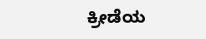ಕ್ರೀಡೆಯ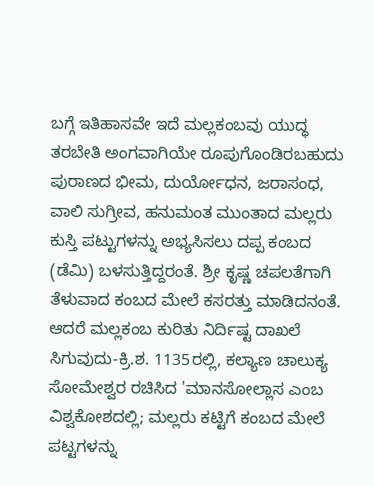ಬಗ್ಗೆ ಇತಿಹಾಸವೇ ಇದೆ ಮಲ್ಲಕಂಬವು ಯುದ್ಧ ತರಬೇತಿ ಅಂಗವಾಗಿಯೇ ರೂಪುಗೊಂಡಿರಬಹುದು ಪುರಾಣದ ಭೀಮ, ದುರ್ಯೋಧನ, ಜರಾಸಂಧ, ವಾಲಿ ಸುಗ್ರೀವ, ಹನುಮಂತ ಮುಂತಾದ ಮಲ್ಲರು ಕುಸ್ತಿ ಪಟ್ಟುಗಳನ್ನು ಅಭ್ಯಸಿಸಲು ದಪ್ಪ ಕಂಬದ (ಡೆಮಿ) ಬಳಸುತ್ತಿದ್ದರಂತೆ. ಶ್ರೀ ಕೃಷ್ಣ ಚಪಲತೆಗಾಗಿ ತೆಳುವಾದ ಕಂಬದ ಮೇಲೆ ಕಸರತ್ತು ಮಾಡಿದನಂತೆ. ಆದರೆ ಮಲ್ಲಕಂಬ ಕುರಿತು ನಿರ್ದಿಷ್ಟ ದಾಖಲೆ ಸಿಗುವುದು-ಕ್ರಿ.ಶ. 1135ರಲ್ಲಿ, ಕಲ್ಯಾಣ ಚಾಲುಕ್ಯ ಸೋಮೇಶ್ವರ ರಚಿಸಿದ 'ಮಾನಸೋಲ್ಲಾಸ ಎಂಬ ವಿಶ್ವಕೋಶದಲ್ಲಿ; ಮಲ್ಲರು ಕಟ್ಟಿಗೆ ಕಂಬದ ಮೇಲೆ ಪಟ್ಟಗಳನ್ನು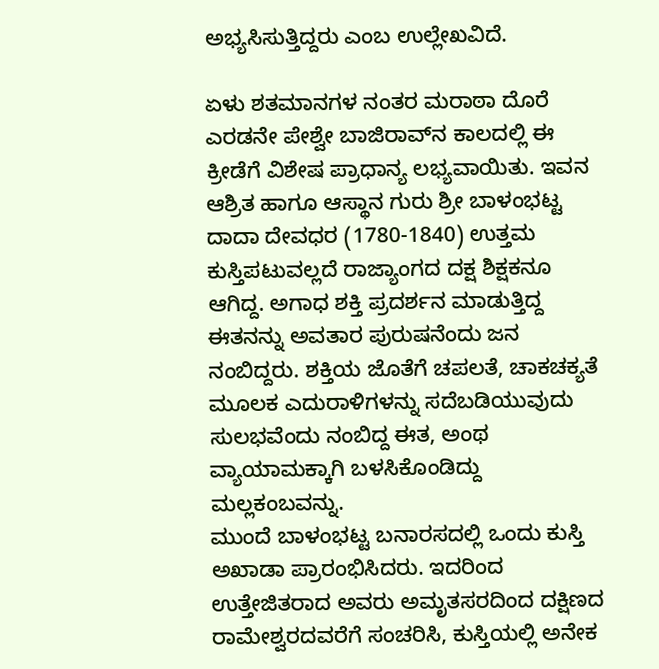ಅಭ್ಯಸಿಸುತ್ತಿದ್ದರು ಎಂಬ ಉಲ್ಲೇಖವಿದೆ.

ಏಳು ಶತಮಾನಗಳ ನಂತರ ಮರಾಠಾ ದೊರೆ ಎರಡನೇ ಪೇಶ್ವೇ ಬಾಜಿರಾವ್‍ನ ಕಾಲದಲ್ಲಿ ಈ ಕ್ರೀಡೆಗೆ ವಿಶೇಷ ಪ್ರಾಧಾನ್ಯ ಲಭ್ಯವಾಯಿತು. ಇವನ ಆಶ್ರಿತ ಹಾಗೂ ಆಸ್ಥಾನ ಗುರು ಶ್ರೀ ಬಾಳಂಭಟ್ಟ ದಾದಾ ದೇವಧರ (1780-1840) ಉತ್ತಮ ಕುಸ್ತಿಪಟುವಲ್ಲದೆ ರಾಜ್ಯಾಂಗದ ದಕ್ಷ ಶಿಕ್ಷಕನೂ ಆಗಿದ್ದ. ಅಗಾಧ ಶಕ್ತಿ ಪ್ರದರ್ಶನ ಮಾಡುತ್ತಿದ್ದ ಈತನನ್ನು ಅವತಾರ ಪುರುಷನೆಂದು ಜನ ನಂಬಿದ್ದರು. ಶಕ್ತಿಯ ಜೊತೆಗೆ ಚಪಲತೆ, ಚಾಕಚಕ್ಯತೆ ಮೂಲಕ ಎದುರಾಳಿಗಳನ್ನು ಸದೆಬಡಿಯುವುದು ಸುಲಭವೆಂದು ನಂಬಿದ್ದ ಈತ, ಅಂಥ ವ್ಯಾಯಾಮಕ್ಕಾಗಿ ಬಳಸಿಕೊಂಡಿದ್ದು ಮಲ್ಲಕಂಬವನ್ನು.
ಮುಂದೆ ಬಾಳಂಭಟ್ಟ ಬನಾರಸದಲ್ಲಿ ಒಂದು ಕುಸ್ತಿ ಅಖಾಡಾ ಪ್ರಾರಂಭಿಸಿದರು. ಇದರಿಂದ ಉತ್ತೇಜಿತರಾದ ಅವರು ಅಮೃತಸರದಿಂದ ದಕ್ಷಿಣದ ರಾಮೇಶ್ವರದವರೆಗೆ ಸಂಚರಿಸಿ, ಕುಸ್ತಿಯಲ್ಲಿ ಅನೇಕ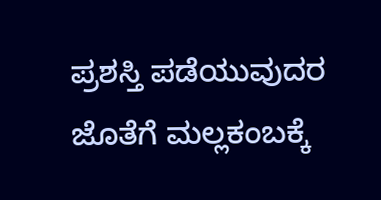ಪ್ರಶಸ್ತಿ ಪಡೆಯುವುದರ ಜೊತೆಗೆ ಮಲ್ಲಕಂಬಕ್ಕೆ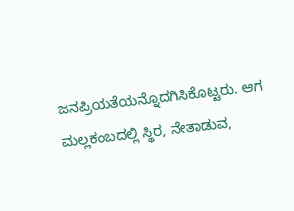ಜನಪ್ರಿಯತೆಯನ್ನೊದಗಿಸಿಕೊಟ್ಟರು. ಆಗ ಮಲ್ಲಕಂಬದಲ್ಲಿ ಸ್ಥಿರ, ನೇತಾಡುವ,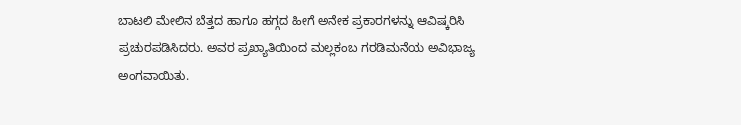ಬಾಟಲಿ ಮೇಲಿನ ಬೆತ್ತದ ಹಾಗೂ ಹಗ್ಗದ ಹೀಗೆ ಅನೇಕ ಪ್ರಕಾರಗಳನ್ನು ಆವಿಷ್ಕರಿಸಿ ಪ್ರಚುರಪಡಿಸಿದರು. ಅವರ ಪ್ರಖ್ಯಾತಿಯಿಂದ ಮಲ್ಲಕಂಬ ಗರಡಿಮನೆಯ ಅವಿಭಾಜ್ಯ ಅಂಗವಾಯಿತು.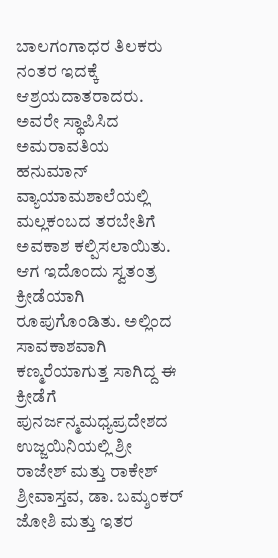ಬಾಲಗಂಗಾಧರ ತಿಲಕರು ನಂತರ ಇದಕ್ಕೆ ಆಶ್ರಯದಾತರಾದರು. ಅವರೇ ಸ್ಥಾಪಿಸಿದ ಅಮರಾವತಿಯ ಹನುಮಾನ್ ವ್ಯಾಯಾಮಶಾಲೆಯಲ್ಲಿ ಮಲ್ಲಕಂಬದ ತರಬೇತಿಗೆ ಅವಕಾಶ ಕಲ್ಪಿಸಲಾಯಿತು. ಆಗ ಇದೊಂದು ಸ್ವತಂತ್ರ ಕ್ರೀಡೆಯಾಗಿ ರೂಪುಗೊಂಡಿತು. ಅಲ್ಲಿಂದ ಸಾವಕಾಶವಾಗಿ ಕಣ್ಮರೆಯಾಗುತ್ತ ಸಾಗಿದ್ದ ಈ ಕ್ರೀಡೆಗೆ ಪುನರ್ಜನ್ಮಮಧ್ಯಪ್ರದೇಶದ ಉಜ್ಜಯಿನಿಯಲ್ಲಿ ಶ್ರೀ ರಾಜೇಶ್ ಮತ್ತು ರಾಕೇಶ್ ಶ್ರೀವಾಸ್ತವ, ಡಾ. ಬಮ್ಶಂಕರ್ ಜೋಶಿ ಮತ್ತು ಇತರ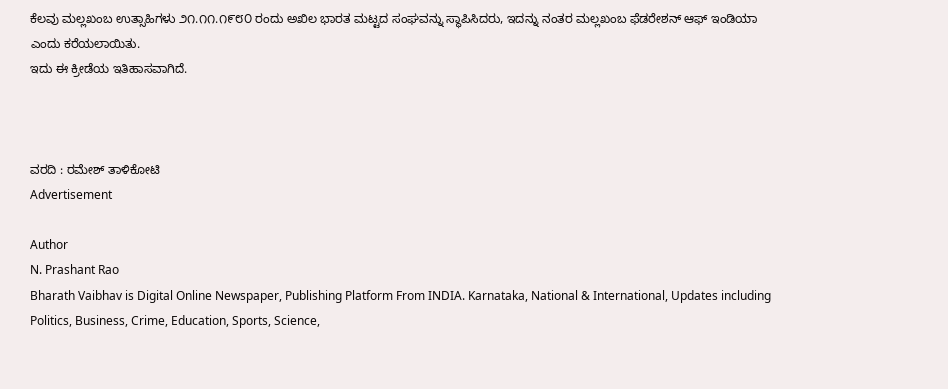ಕೆಲವು ಮಲ್ಲಖಂಬ ಉತ್ಸಾಹಿಗಳು ೨೧.೧೧.೧೯೮೦ ರಂದು ಅಖಿಲ ಭಾರತ ಮಟ್ಟದ ಸಂಘವನ್ನು ಸ್ಥಾಪಿಸಿದರು, ಇದನ್ನು ನಂತರ ಮಲ್ಲಖಂಬ ಫೆಡರೇಶನ್ ಆಫ್ ಇಂಡಿಯಾ ಎಂದು ಕರೆಯಲಾಯಿತು.
ಇದು ಈ ಕ್ರೀಡೆಯ ಇತಿಹಾಸವಾಗಿದೆ.



ವರದಿ : ರಮೇಶ್ ತಾಳಿಕೋಟಿ
Advertisement

Author
N. Prashant Rao
Bharath Vaibhav is Digital Online Newspaper, Publishing Platform From INDIA. Karnataka, National & International, Updates including Politics, Business, Crime, Education, Sports, Science,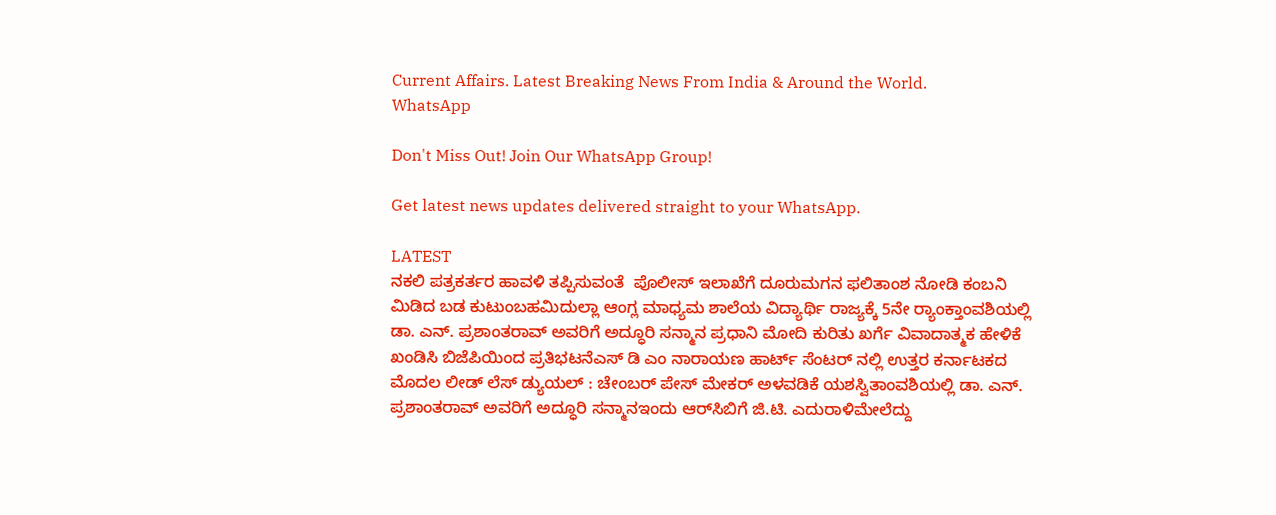Current Affairs. Latest Breaking News From India & Around the World.
WhatsApp

Don't Miss Out! Join Our WhatsApp Group!

Get latest news updates delivered straight to your WhatsApp.

LATEST
ನಕಲಿ ಪತ್ರಕರ್ತರ ಹಾವಳಿ ತಪ್ಪಿಸುವಂತೆ  ಪೊಲೀಸ್ ಇಲಾಖೆಗೆ ದೂರುಮಗನ ಫಲಿತಾಂಶ ನೋಡಿ ಕಂಬನಿ ಮಿಡಿದ ಬಡ ಕುಟುಂಬಹಮಿದುಲ್ಲಾ ಆಂಗ್ಲ ಮಾಧ್ಯಮ ಶಾಲೆಯ ವಿದ್ಯಾರ್ಥಿ ರಾಜ್ಯಕ್ಕೆ 5ನೇ ರ್‍ಯಾಂಕ್ತಾಂವಶಿಯಲ್ಲಿ ಡಾ. ಎನ್. ಪ್ರಶಾಂತರಾವ್ ಅವರಿಗೆ ಅದ್ಧೂರಿ ಸನ್ಮಾನ ಪ್ರಧಾನಿ ಮೋದಿ ಕುರಿತು ಖರ್ಗೆ ವಿವಾದಾತ್ಮಕ ಹೇಳಿಕೆ ಖಂಡಿಸಿ ಬಿಜೆಪಿಯಿಂದ ಪ್ರತಿಭಟನೆಎಸ್ ಡಿ ಎಂ ನಾರಾಯಣ ಹಾರ್ಟ್ ಸೆಂಟರ್ ನಲ್ಲಿ ಉತ್ತರ ಕರ್ನಾಟಕದ ಮೊದಲ ಲೀಡ್ ಲೆಸ್ ಡ್ಯುಯಲ್ : ಚೇಂಬರ್ ಪೇಸ್ ಮೇಕರ್ ಅಳವಡಿಕೆ ಯಶಸ್ವಿತಾಂವಶಿಯಲ್ಲಿ ಡಾ. ಎನ್. ಪ್ರಶಾಂತರಾವ್ ಅವರಿಗೆ ಅದ್ಧೂರಿ ಸನ್ಮಾನಇಂದು ಆರ್‌ಸಿಬಿಗೆ ಜಿ.ಟಿ. ಎದುರಾಳಿಮೇಲೆದ್ದು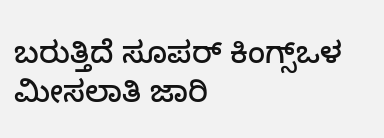ಬರುತ್ತಿದೆ ಸೂಪರ್ ಕಿಂಗ್ಸ್ಒಳ ಮೀಸಲಾತಿ ಜಾರಿ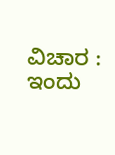ವಿಚಾರ : ಇಂದು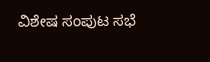ವಿಶೇಷ ಸಂಪುಟ ಸಭೆ